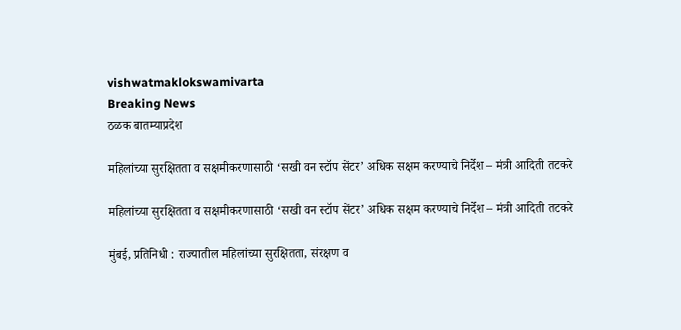vishwatmaklokswamivarta
Breaking News
ठळक बातम्याप्रदेश

महिलांच्या सुरक्षितता व सक्षमीकरणासाठी ‘सखी वन स्टॉप सेंटर’ अधिक सक्षम करण्याचे निर्देश – मंत्री आदिती तटकरे

महिलांच्या सुरक्षितता व सक्षमीकरणासाठी ‘सखी वन स्टॉप सेंटर’ अधिक सक्षम करण्याचे निर्देश – मंत्री आदिती तटकरे

मुंबई, प्रतिनिधी : राज्यातील महिलांच्या सुरक्षितता, संरक्षण व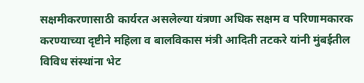सक्षमीकरणासाठी कार्यरत असलेल्या यंत्रणा अधिक सक्षम व परिणामकारक करण्याच्या दृष्टीने महिला व बालविकास मंत्री आदिती तटकरे यांनी मुंबईतील विविध संस्थांना भेट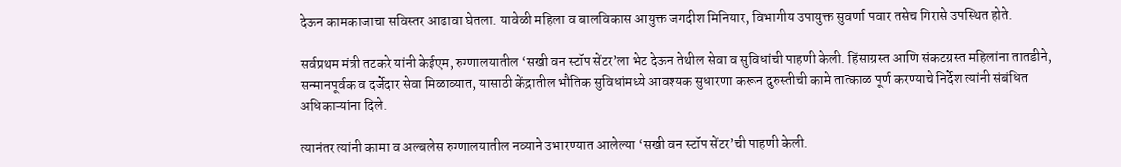देऊन कामकाजाचा सविस्तर आढावा घेतला. यावेळी महिला व बालविकास आयुक्त जगदीश मिनियार, विभागीय उपायुक्त सुवर्णा पवार तसेच गिरासे उपस्थित होते.

सर्वप्रथम मंत्री तटकरे यांनी केईएम, रुग्णालयातील ‘सखी वन स्टॉप सेंटर’ला भेट देऊन तेथील सेवा व सुविधांची पाहणी केली. हिंसाग्रस्त आणि संकटग्रस्त महिलांना तातडीने, सन्मानपूर्वक व दर्जेदार सेवा मिळाव्यात, यासाठी केंद्रातील भौतिक सुविधांमध्ये आवश्यक सुधारणा करून दुरुस्तीची कामे तात्काळ पूर्ण करण्याचे निर्देश त्यांनी संबंधित अधिकाऱ्यांना दिले.

त्यानंतर त्यांनी कामा व अल्बलेस रुग्णालयातील नव्याने उभारण्यात आलेल्या ‘सखी वन स्टॉप सेंटर’ची पाहणी केली.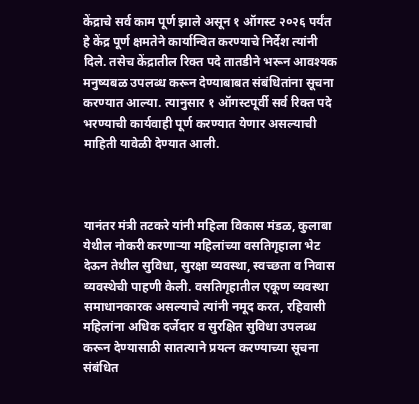केंद्राचे सर्व काम पूर्ण झाले असून १ ऑगस्ट २०२६ पर्यंत हे केंद्र पूर्ण क्षमतेने कार्यान्वित करण्याचे निर्देश त्यांनी दिले. तसेच केंद्रातील रिक्त पदे तातडीने भरून आवश्यक मनुष्यबळ उपलब्ध करून देण्याबाबत संबंधितांना सूचना करण्यात आल्या. त्यानुसार १ ऑगस्टपूर्वी सर्व रिक्त पदे भरण्याची कार्यवाही पूर्ण करण्यात येणार असल्याची माहिती यावेळी देण्यात आली.



यानंतर मंत्री तटकरे यांनी महिला विकास मंडळ, कुलाबा येथील नोकरी करणाऱ्या महिलांच्या वसतिगृहाला भेट देऊन तेथील सुविधा, सुरक्षा व्यवस्था, स्वच्छता व निवास व्यवस्थेची पाहणी केली. वसतिगृहातील एकूण व्यवस्था समाधानकारक असल्याचे त्यांनी नमूद करत, रहिवासी महिलांना अधिक दर्जेदार व सुरक्षित सुविधा उपलब्ध करून देण्यासाठी सातत्याने प्रयत्न करण्याच्या सूचना संबंधित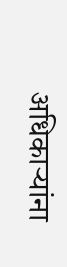अधिकाऱ्यांना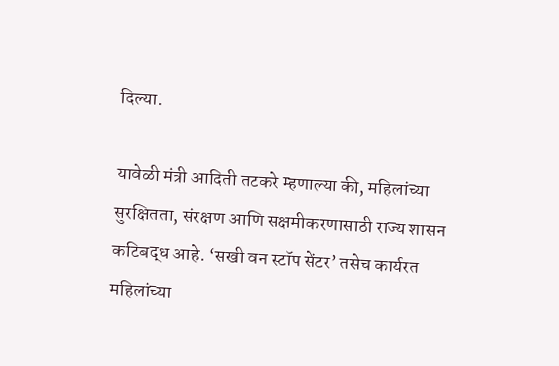दिल्या.

यावेळी मंत्री आदिती तटकरे म्हणाल्या की, महिलांच्या सुरक्षितता, संरक्षण आणि सक्षमीकरणासाठी राज्य शासन कटिबद्ध आहे. ‘सखी वन स्टॉप सेंटर’ तसेच कार्यरत महिलांच्या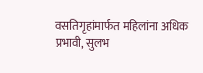वसतिगृहांमार्फत महिलांना अधिक प्रभावी, सुलभ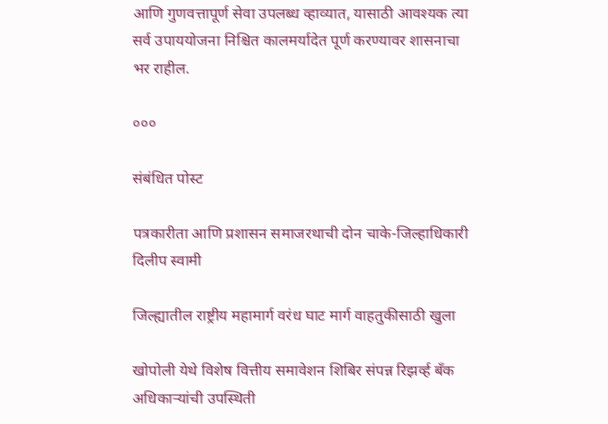आणि गुणवत्तापूर्ण सेवा उपलब्ध व्हाव्यात, यासाठी आवश्यक त्या सर्व उपाययोजना निश्चित कालमर्यादेत पूर्ण करण्यावर शासनाचा भर राहील.

०००

संबंधित पोस्ट

पत्रकारीता आणि प्रशासन समाजरथाची दोन चाके-जिल्हाधिकारी दिलीप स्वामी

जिल्ह्यातील राष्ट्रीय महामार्ग वरंध घाट मार्ग वाहतुकीसाठी खुला

खोपोली येथे विशेष वित्तीय समावेशन शिबिर संपन्न रिझर्व्ह बँक अधिकाऱ्यांची उपस्थिती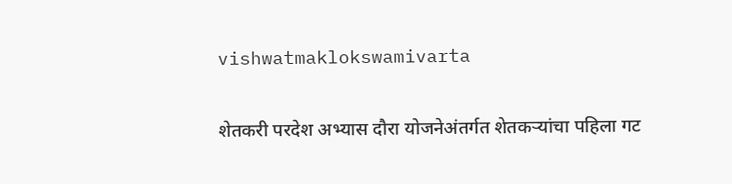vishwatmaklokswamivarta

शेतकरी परदेश अभ्यास दौरा योजनेअंतर्गत शेतकऱ्यांचा पहिला गट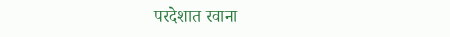परदेशात रवाना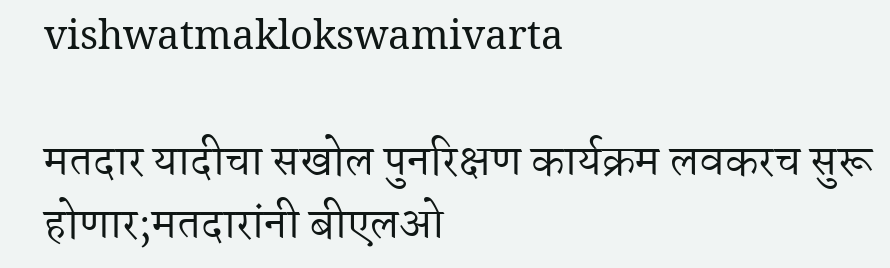vishwatmaklokswamivarta

मतदार यादीचा सखोल पुनरिक्षण कार्यक्रम लवकरच सुरू होणार;मतदारांनी बीएलओ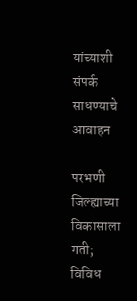यांच्याशी संपर्क साधण्याचे आवाहन

परभणी जिल्ह्याच्या विकासाला गती; विविध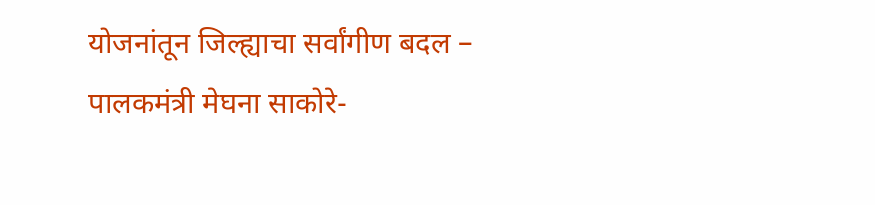योजनांतून जिल्ह्याचा सर्वांगीण बदल – पालकमंत्री मेघना साकोरे-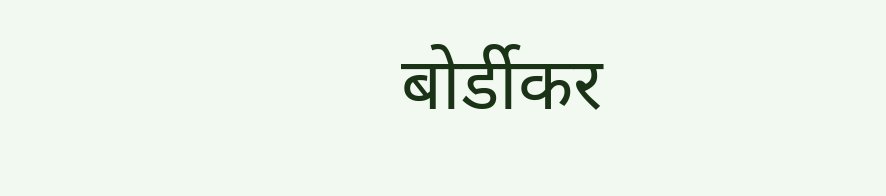बोर्डीकर